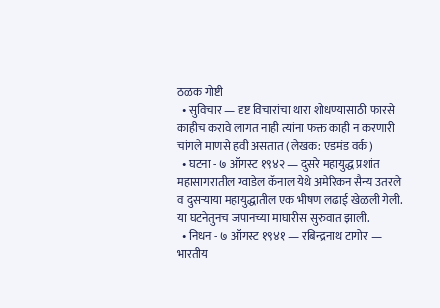ठळक गोष्टी
  • सुविचार — दृष्ट विचारांचा थारा शोधण्यासाठी फारसे काहीच करावे लागत नाही त्यांना फक्त काही न करणारी चांगले माणसे हवी असतात (लेखक: एडमंड वर्क)
  • घटना - ७ ऑगस्ट १९४२ — दुसरे महायुद्ध प्रशांत महासागरातील ग्वाडेल कॅनाल येथे अमेरिकन सैन्य उतरले व दुसऱ्याया महायुद्धातील एक भीषण लढाई खेळली गेली. या घटनेतुनच जपानच्या माघारीस सुरुवात झाली.
  • निधन - ७ ऑगस्ट १९४१ — रबिन्द्रनाथ टागोर — भारतीय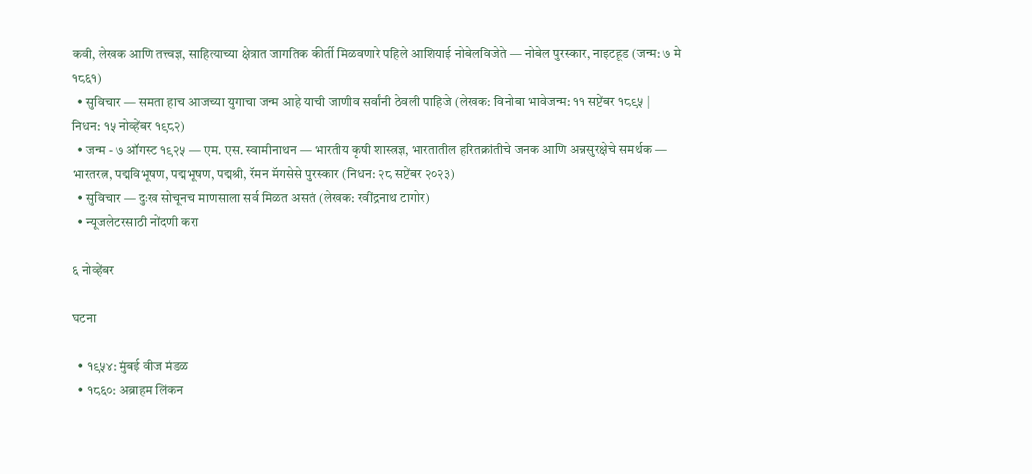कवी, लेखक आणि तत्त्वज्ञ, साहित्याच्या क्षेत्रात जागतिक कीर्ती मिळवणारे पहिले आशियाई नोबेलविजेते — नोबेल पुरस्कार, नाइटहूड (जन्म: ७ मे १८६१)
  • सुविचार — समता हाच आजच्या युगाचा जन्म आहे याची जाणीव सर्वांनी ठेवली पाहिजे (लेखक: विनोबा भावेजन्म: ११ सप्टेंबर १८९५ | निधन: १५ नोव्हेंबर १९८२)
  • जन्म - ७ ऑगस्ट १९२५ — एम. एस. स्वामीनाथन — भारतीय कृषी शास्त्रज्ञ, भारतातील हरितक्रांतीचे जनक आणि अन्नसुरक्षेचे समर्थक — भारतरत्न, पद्मविभूषण, पद्मभूषण, पद्मश्री, रॅमन मॅगसेसे पुरस्कार (निधन: २८ सप्टेंबर २०२३)
  • सुविचार — दुःख सोचूनच माणसाला सर्व मिळत असतं (लेखक: रवींद्रनाथ टागोर)
  • न्यूजलेटरसाठी नोंदणी करा

६ नोव्हेंबर

घटना

  • १९५४: मुंबई वीज मंडळ
  • १८६०: अब्राहम लिंकन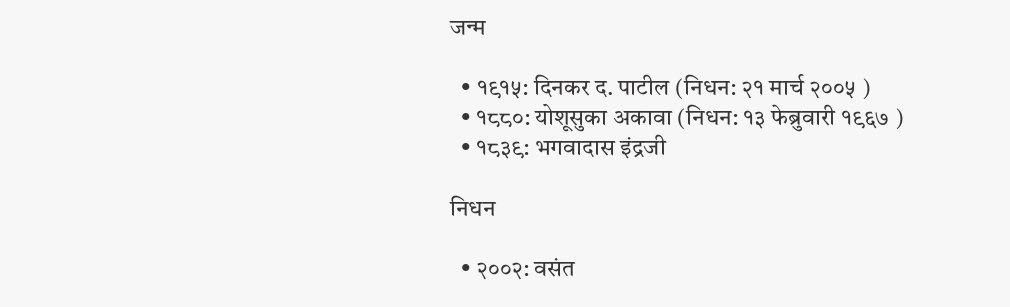जन्म

  • १९१५: दिनकर द. पाटील (निधन: २१ मार्च २००५ )
  • १८८०: योशूसुका अकावा (निधन: १३ फेब्रुवारी १९६७ )
  • १८३९: भगवादास इंद्रजी

निधन

  • २००२: वसंत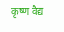कृष्ण वैद्य